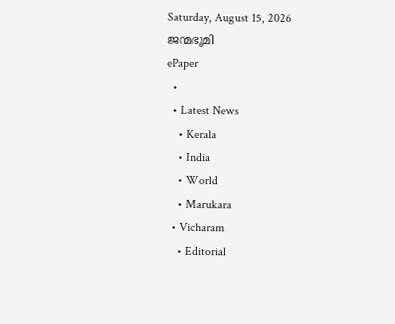Saturday, August 15, 2026
ജന്മഭൂമി
ePaper
  •
  • Latest News
    • Kerala
    • India
    • World
    • Marukara
  • Vicharam
    • Editorial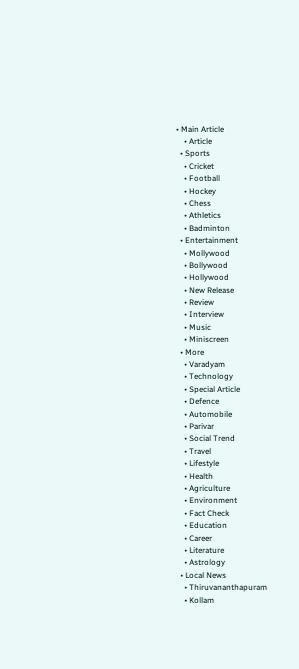• Main Article
    • Article
  • Sports
    • Cricket
    • Football
    • Hockey
    • Chess
    • Athletics
    • Badminton
  • Entertainment
    • Mollywood
    • Bollywood
    • Hollywood
    • New Release
    • Review
    • Interview
    • Music
    • Miniscreen
  • More
    • Varadyam
    • Technology
    • Special Article
    • Defence
    • Automobile
    • Parivar
    • Social Trend
    • Travel
    • Lifestyle
    • Health
    • Agriculture
    • Environment
    • Fact Check
    • Education
    • Career
    • Literature
    • Astrology
  • Local News
    • Thiruvananthapuram
    • Kollam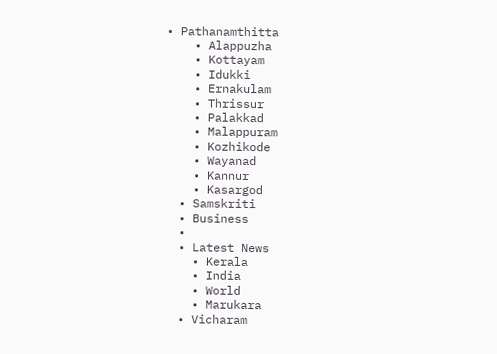• Pathanamthitta
    • Alappuzha
    • Kottayam
    • Idukki
    • Ernakulam
    • Thrissur
    • Palakkad
    • Malappuram
    • Kozhikode
    • Wayanad
    • Kannur
    • Kasargod
  • Samskriti
  • Business
  •
  • Latest News
    • Kerala
    • India
    • World
    • Marukara
  • Vicharam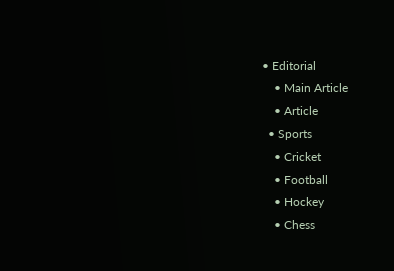• Editorial
    • Main Article
    • Article
  • Sports
    • Cricket
    • Football
    • Hockey
    • Chess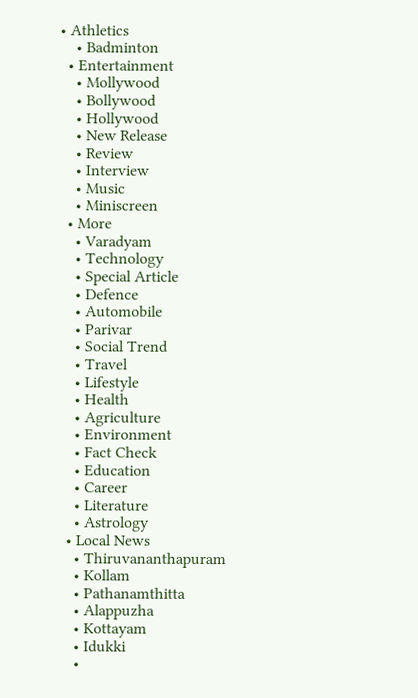• Athletics
    • Badminton
  • Entertainment
    • Mollywood
    • Bollywood
    • Hollywood
    • New Release
    • Review
    • Interview
    • Music
    • Miniscreen
  • More
    • Varadyam
    • Technology
    • Special Article
    • Defence
    • Automobile
    • Parivar
    • Social Trend
    • Travel
    • Lifestyle
    • Health
    • Agriculture
    • Environment
    • Fact Check
    • Education
    • Career
    • Literature
    • Astrology
  • Local News
    • Thiruvananthapuram
    • Kollam
    • Pathanamthitta
    • Alappuzha
    • Kottayam
    • Idukki
    •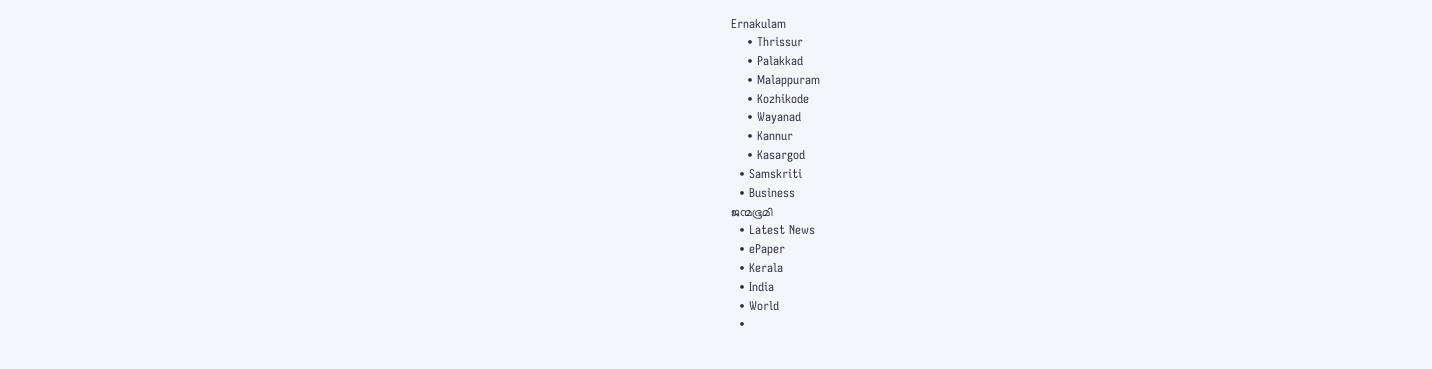Ernakulam
    • Thrissur
    • Palakkad
    • Malappuram
    • Kozhikode
    • Wayanad
    • Kannur
    • Kasargod
  • Samskriti
  • Business
ജന്മഭൂമി
  • Latest News
  • ePaper
  • Kerala
  • India
  • World
  •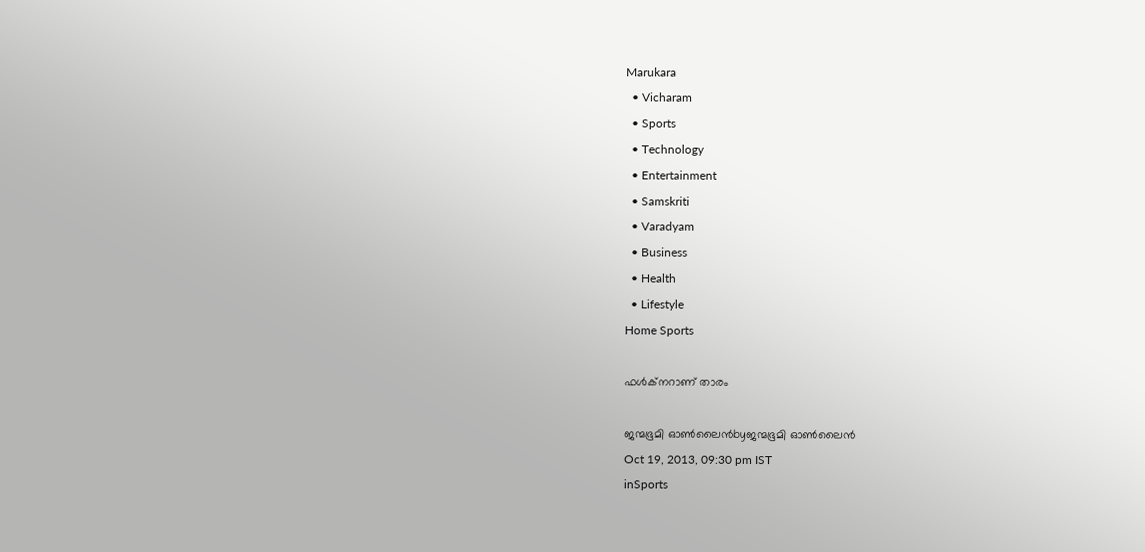Marukara
  • Vicharam
  • Sports
  • Technology
  • Entertainment
  • Samskriti
  • Varadyam
  • Business
  • Health
  • Lifestyle
Home Sports

ഫള്‍ക്നറാണ്‌ താരം

ജന്മഭൂമി ഓണ്‍ലൈന്‍byജന്മഭൂമി ഓണ്‍ലൈന്‍
Oct 19, 2013, 09:30 pm IST
inSports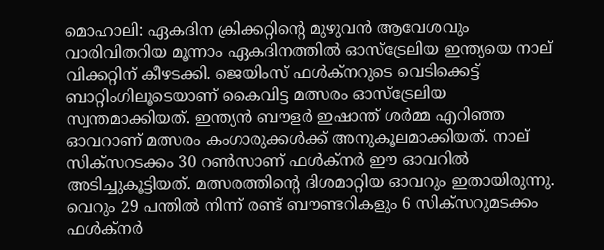മൊഹാലി: ഏകദിന ക്രിക്കറ്റിന്റെ മുഴുവന്‍ ആവേശവും വാരിവിതറിയ മൂന്നാം ഏകദിനത്തില്‍ ഓസ്ട്രേലിയ ഇന്ത്യയെ നാല്‌ വിക്കറ്റിന്‌ കീഴടക്കി. ജെയിംസ്‌ ഫള്‍ക്നറുടെ വെടിക്കെട്ട്‌ ബാറ്റിംഗിലൂടെയാണ്‌ കൈവിട്ട മത്സരം ഓസ്ട്രേലിയ സ്വന്തമാക്കിയത്‌. ഇന്ത്യന്‍ ബൗളര്‍ ഇഷാന്ത്‌ ശര്‍മ്മ എറിഞ്ഞ ഓവറാണ്‌ മത്സരം കംഗാരുക്കള്‍ക്ക്‌ അനുകൂലമാക്കിയത്‌. നാല്‌ സിക്സറടക്കം 30 റണ്‍സാണ്‌ ഫള്‍ക്നര്‍ ഈ ഓവറില്‍ അടിച്ചുകൂട്ടിയത്‌. മത്സരത്തിന്റെ ദിശമാറ്റിയ ഓവറും ഇതായിരുന്നു. വെറും 29 പന്തില്‍ നിന്ന്‌ രണ്ട്‌ ബൗണ്ടറികളും 6 സിക്സറുമടക്കം ഫള്‍ക്നര്‍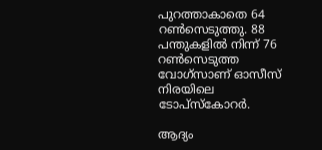പുറത്താകാതെ 64 റണ്‍സെടുത്തു. 88 പന്തുകളില്‍ നിന്ന്‌ 76 റണ്‍സെടുത്ത വോഗ്സാണ്‌ ഓസീസ്‌ നിരയിലെ ടോപ്സ്കോറര്‍.

ആദ്യം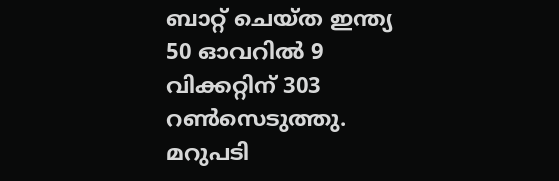ബാറ്റ്‌ ചെയ്ത ഇന്ത്യ 50 ഓവറില്‍ 9 വിക്കറ്റിന്‌ 303 റണ്‍സെടുത്തു. മറുപടി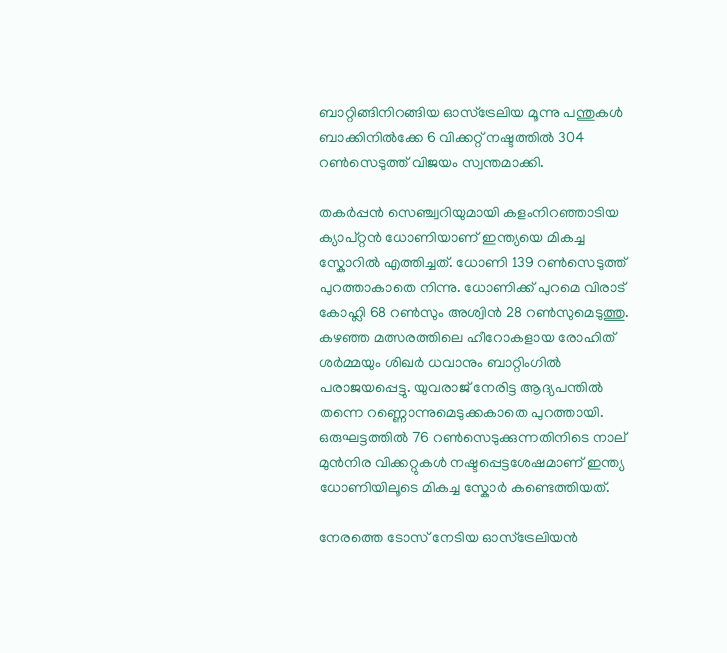ബാറ്റിങ്ങിനിറങ്ങിയ ഓസ്ട്രേലിയ മൂന്നു പന്തുകള്‍ ബാക്കിനില്‍ക്കേ 6 വിക്കറ്റ്‌ നഷ്ടത്തില്‍ 304 റണ്‍സെടുത്ത്‌ വിജയം സ്വന്തമാക്കി.

തകര്‍പ്പന്‍ സെഞ്ച്വറിയുമായി കളംനിറഞ്ഞാടിയ ക്യാപ്റ്റന്‍ ധോണിയാണ്‌ ഇന്ത്യയെ മികച്ച സ്കോറില്‍ എത്തിച്ചത്‌. ധോണി 139 റണ്‍സെടുത്ത്‌ പുറത്താകാതെ നിന്നു. ധോണിക്ക്‌ പുറമെ വിരാട്‌ കോഹ്ലി 68 റണ്‍സും അശ്വിന്‍ 28 റണ്‍സുമെടുത്തു. കഴഞ്ഞ മത്സരത്തിലെ ഹീറോകളായ രോഹിത്‌ ശര്‍മ്മയും ശിഖര്‍ ധവാനും ബാറ്റിംഗില്‍ പരാജയപ്പെട്ടു. യുവരാജ്‌ നേരിട്ട ആദ്യപന്തില്‍ തന്നെ റണ്ണൊന്നുമെടുക്കകാതെ പുറത്തായി. ഒരുഘട്ടത്തില്‍ 76 റണ്‍സെടുക്കുന്നതിനിടെ നാല്‌ മുന്‍നിര വിക്കറ്റുകള്‍ നഷ്ടപ്പെട്ടശേഷമാണ്‌ ഇന്ത്യ ധോണിയിലൂടെ മികച്ച സ്കോര്‍ കണ്ടെത്തിയത്‌.

നേരത്തെ ടോസ്‌ നേടിയ ഓസ്ട്രേലിയന്‍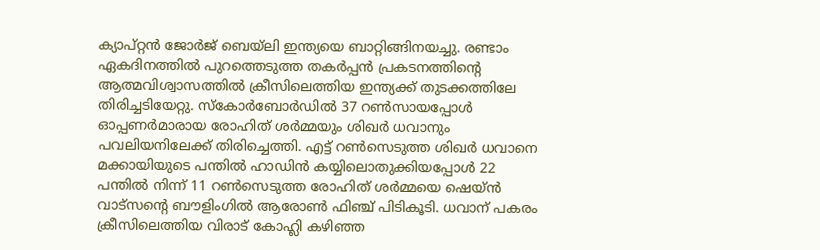ക്യാപ്റ്റന്‍ ജോര്‍ജ്‌ ബെയ്‌ലി ഇന്ത്യയെ ബാറ്റിങ്ങിനയച്ചു. രണ്ടാം ഏകദിനത്തില്‍ പുറത്തെടുത്ത തകര്‍പ്പന്‍ പ്രകടനത്തിന്റെ ആത്മവിശ്വാസത്തില്‍ ക്രീസിലെത്തിയ ഇന്ത്യക്ക്‌ തുടക്കത്തിലേ തിരിച്ചടിയേറ്റു. സ്കോര്‍ബോര്‍ഡില്‍ 37 റണ്‍സായപ്പോള്‍ ഓപ്പണര്‍മാരായ രോഹിത്‌ ശര്‍മ്മയും ശിഖര്‍ ധവാനും പവലിയനിലേക്ക്‌ തിരിച്ചെത്തി. എട്ട്‌ റണ്‍സെടുത്ത ശിഖര്‍ ധവാനെ മക്കായിയുടെ പന്തില്‍ ഹാഡിന്‍ കയ്യിലൊതുക്കിയപ്പോള്‍ 22 പന്തില്‍ നിന്ന്‌ 11 റണ്‍സെടുത്ത രോഹിത്‌ ശര്‍മ്മയെ ഷെയ്ന്‍ വാട്സന്റെ ബൗളിംഗില്‍ ആരോണ്‍ ഫിഞ്ച്‌ പിടികൂടി. ധവാന്‌ പകരം ക്രീസിലെത്തിയ വിരാട്‌ കോഹ്ലി കഴിഞ്ഞ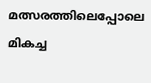മത്സരത്തിലെപ്പോലെ മികച്ച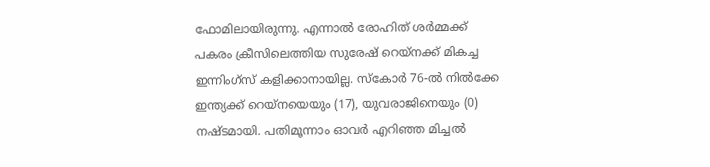ഫോമിലായിരുന്നു. എന്നാല്‍ രോഹിത്‌ ശര്‍മ്മക്ക്‌ പകരം ക്രീസിലെത്തിയ സുരേഷ്‌ റെയ്നക്ക്‌ മികച്ച ഇന്നിംഗ്സ്‌ കളിക്കാനായില്ല. സ്കോര്‍ 76-ല്‍ നില്‍ക്കേ ഇന്ത്യക്ക്‌ റെയ്നയെയും (17), യുവരാജിനെയും (0) നഷ്ടമായി. പതിമൂന്നാം ഓവര്‍ എറിഞ്ഞ മിച്ചല്‍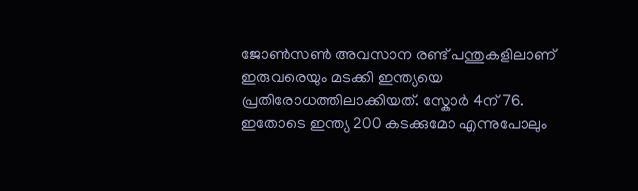ജോണ്‍സണ്‍ അവസാന രണ്ട്‌ പന്തുകളിലാണ്‌ ഇരുവരെയും മടക്കി ഇന്ത്യയെ പ്രതിരോധത്തിലാക്കിയത്‌. സ്കോര്‍ 4ന്‌ 76. ഇതോടെ ഇന്ത്യ 200 കടക്കുമോ എന്നുപോലും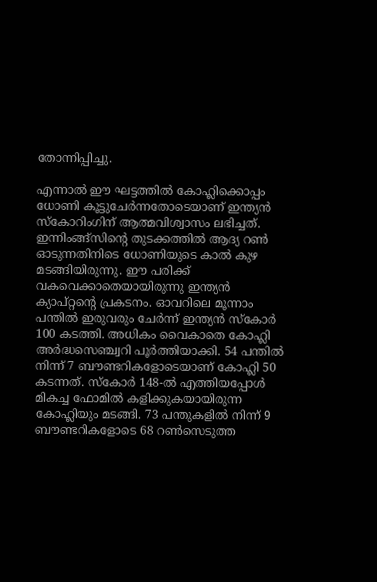തോന്നിപ്പിച്ചു.

എന്നാല്‍ ഈ ഘട്ടത്തില്‍ കോഹ്ലിക്കൊപ്പം ധോണി കൂട്ടുചേര്‍ന്നതോടെയാണ്‌ ഇന്ത്യന്‍ സ്കോറിംഗിന്‌ ആത്മവിശ്വാസം ലഭിച്ചത്‌. ഇന്നിംങ്ങ്സിന്റെ തുടക്കത്തില്‍ ആദ്യ റണ്‍ ഓടുന്നതിനിടെ ധോണിയുടെ കാല്‍ കുഴ മടങ്ങിയിരുന്നു. ഈ പരിക്ക്‌ വകവെക്കാതെയായിരുന്നു ഇന്ത്യന്‍ ക്യാപ്റ്റന്റെ പ്രകടനം. ഓവറിലെ മൂന്നാം പന്തില്‍ ഇരുവരും ചേര്‍ന്ന്‌ ഇന്ത്യന്‍ സ്കോര്‍ 100 കടത്തി. അധികം വൈകാതെ കോഹ്ലി അര്‍ദ്ധസെഞ്ച്വറി പൂര്‍ത്തിയാക്കി. 54 പന്തില്‍ നിന്ന്‌ 7 ബൗണ്ടറികളോടെയാണ്‌ കോഹ്ലി 50 കടന്നത്‌. സ്കോര്‍ 148-ല്‍ എത്തിയപ്പോള്‍ മികച്ച ഫോമില്‍ കളിക്കുകയായിരുന്ന കോഹ്ലിയും മടങ്ങി. 73 പന്തുകളില്‍ നിന്ന്‌ 9 ബൗണ്ടറികളോടെ 68 റണ്‍സെടുത്ത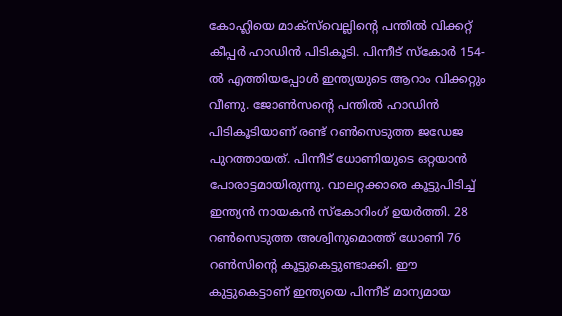കോഹ്ലിയെ മാക്സ്‌വെല്ലിന്റെ പന്തില്‍ വിക്കറ്റ്‌ കീപ്പര്‍ ഹാഡിന്‍ പിടികൂടി. പിന്നീട്‌ സ്കോര്‍ 154-ല്‍ എത്തിയപ്പോള്‍ ഇന്ത്യയുടെ ആറാം വിക്കറ്റും വീണു. ജോണ്‍സന്റെ പന്തില്‍ ഹാഡിന്‍ പിടികൂടിയാണ്‌ രണ്ട്‌ റണ്‍സെടുത്ത ജഡേജ പുറത്തായത്‌. പിന്നീട്‌ ധോണിയുടെ ഒറ്റയാന്‍ പോരാട്ടമായിരുന്നു. വാലറ്റക്കാരെ കൂട്ടുപിടിച്ച്‌ ഇന്ത്യന്‍ നായകന്‍ സ്കോറിംഗ്‌ ഉയര്‍ത്തി. 28 റണ്‍സെടുത്ത അശ്വിനുമൊത്ത്‌ ധോണി 76 റണ്‍സിന്റെ കൂട്ടുകെട്ടുണ്ടാക്കി. ഈ കുട്ടുകെട്ടാണ്‌ ഇന്ത്യയെ പിന്നീട്‌ മാന്യമായ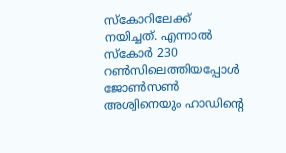സ്കോറിലേക്ക്‌ നയിച്ചത്‌. എന്നാല്‍ സ്കോര്‍ 230 റണ്‍സിലെത്തിയപ്പോള്‍ ജോണ്‍സണ്‍ അശ്വിനെയും ഹാഡിന്റെ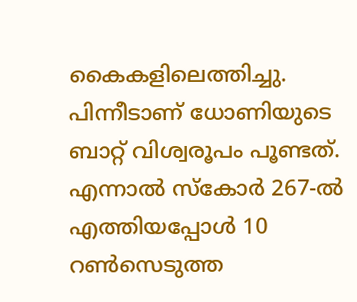കൈകളിലെത്തിച്ചു. പിന്നീടാണ്‌ ധോണിയുടെ ബാറ്റ്‌ വിശ്വരൂപം പൂണ്ടത്‌. എന്നാല്‍ സ്കോര്‍ 267-ല്‍ എത്തിയപ്പോള്‍ 10 റണ്‍സെടുത്ത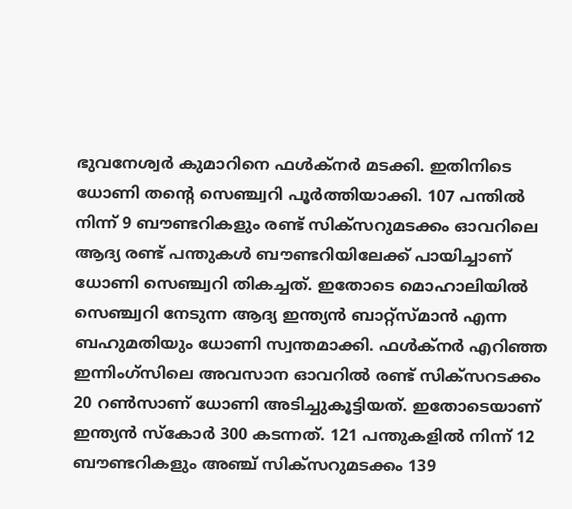ഭുവനേശ്വര്‍ കുമാറിനെ ഫള്‍ക്നര്‍ മടക്കി. ഇതിനിടെ ധോണി തന്റെ സെഞ്ച്വറി പൂര്‍ത്തിയാക്കി. 107 പന്തില്‍ നിന്ന്‌ 9 ബൗണ്ടറികളും രണ്ട്‌ സിക്സറുമടക്കം ഓവറിലെ ആദ്യ രണ്ട്‌ പന്തുകള്‍ ബൗണ്ടറിയിലേക്ക്‌ പായിച്ചാണ്‌ ധോണി സെഞ്ച്വറി തികച്ചത്‌. ഇതോടെ മൊഹാലിയില്‍ സെഞ്ച്വറി നേടുന്ന ആദ്യ ഇന്ത്യന്‍ ബാറ്റ്സ്മാന്‍ എന്ന ബഹുമതിയും ധോണി സ്വന്തമാക്കി. ഫള്‍ക്നര്‍ എറിഞ്ഞ ഇന്നിംഗ്സിലെ അവസാന ഓവറില്‍ രണ്ട്‌ സിക്സറടക്കം 20 റണ്‍സാണ്‌ ധോണി അടിച്ചുകൂട്ടിയത്‌. ഇതോടെയാണ്‌ ഇന്ത്യന്‍ സ്കോര്‍ 300 കടന്നത്‌. 121 പന്തുകളില്‍ നിന്ന്‌ 12 ബൗണ്ടറികളും അഞ്ച്‌ സിക്സറുമടക്കം 139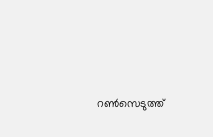റണ്‍സെടുത്ത്‌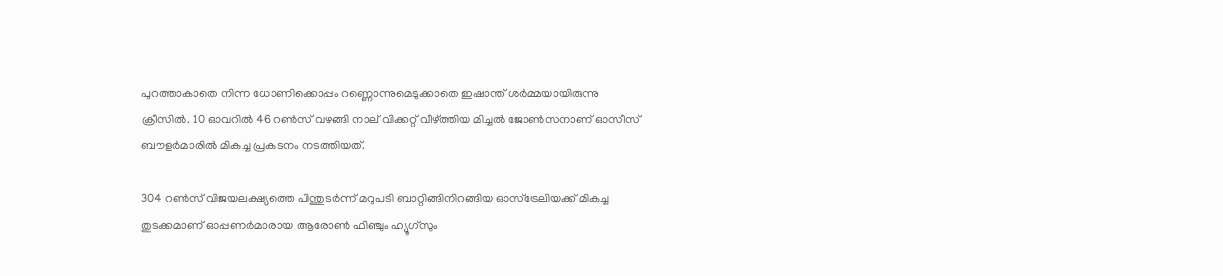പുറത്താകാതെ നിന്ന ധോണിക്കൊപ്പം റണ്ണൊന്നുമെടുക്കാതെ ഇഷാന്ത്‌ ശര്‍മ്മയായിരുന്നു ക്രീസില്‍. 10 ഓവറില്‍ 46 റണ്‍സ്‌ വഴങ്ങി നാല്‌ വിക്കറ്റ്‌ വീഴ്‌ത്തിയ മിച്ചല്‍ ജോണ്‍സനാണ്‌ ഓസീസ്‌ ബൗളര്‍മാരില്‍ മികച്ച പ്രകടനം നടത്തിയത്‌.

304 റണ്‍സ്‌ വിജയലക്ഷ്യത്തെ പിന്തുടര്‍ന്ന്‌ മറുപടി ബാറ്റിങ്ങിനിറങ്ങിയ ഓസ്ട്രേലിയക്ക്‌ മികച്ച തുടക്കമാണ്‌ ഓപ്പണര്‍മാരായ ആരോണ്‍ ഫിഞ്ചും ഹ്യൂഗ്സും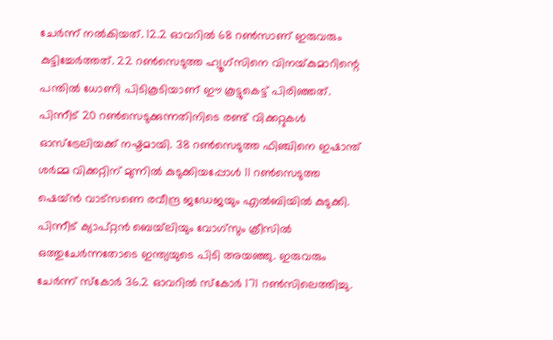ചേര്‍ന്ന്‌ നല്‍കിയത്‌. 12.2 ഓവറില്‍ 68 റണ്‍സാണ്‌ ഇരുവരും കുട്ടിച്ചേര്‍ത്തത്‌. 22 റണ്‍സെടുത്ത ഹ്യൂഗ്സിനെ വിനയ്‌കുമാറിന്റെ പന്തില്‍ ധോണി പിടികൂടിയാണ്‌ ഈ കൂട്ടുകെട്ട്‌ പിരിഞ്ഞത്‌. പിന്നീട്‌ 20 റണ്‍സെടുക്കുന്നതിനിടെ രണ്ട്‌ വിക്കറ്റുകള്‍ ഓസ്ട്രേലിയക്ക്‌ നഷ്ടമായി. 38 റണ്‍സെടുത്ത ഫിഞ്ചിനെ ഇഷാന്ത്‌ ശര്‍മ്മ വിക്കറ്റിന്‌ മുന്നില്‍ കുടുക്കിയപ്പോള്‍ 11 റണ്‍സെടുത്ത ഷെയ്ന്‍ വാട്സണെ രവീന്ദ്ര ജഡേജയും എല്‍ബിയില്‍ കുടുക്കി. പിന്നീട്‌ ക്യാപ്റ്റന്‍ ബെയ്‌ലിയും വോഗ്സും ക്രീസില്‍ ഒത്തുചേര്‍ന്നതോടെ ഇന്ത്യയുടെ പിടി അയഞ്ഞു. ഇരുവരും ചേര്‍ന്ന്‌ സ്കോര്‍ 36.2 ഓവറില്‍ സ്കോര്‍ 171 റണ്‍സിലെത്തിച്ചു.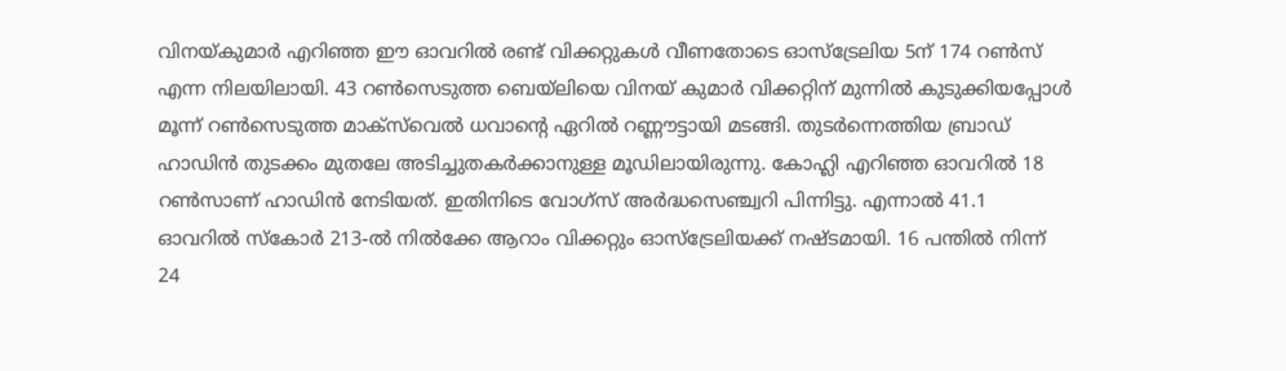വിനയ്‌കുമാര്‍ എറിഞ്ഞ ഈ ഓവറില്‍ രണ്ട്‌ വിക്കറ്റുകള്‍ വീണതോടെ ഓസ്ട്രേലിയ 5ന്‌ 174 റണ്‍സ്‌ എന്ന നിലയിലായി. 43 റണ്‍സെടുത്ത ബെയ്‌ലിയെ വിനയ്‌ കുമാര്‍ വിക്കറ്റിന്‌ മുന്നില്‍ കുടുക്കിയപ്പോള്‍ മൂന്ന്‌ റണ്‍സെടുത്ത മാക്സ്‌വെല്‍ ധവാന്റെ ഏറില്‍ റണ്ണൗട്ടായി മടങ്ങി. തുടര്‍ന്നെത്തിയ ബ്രാഡ്‌ ഹാഡിന്‍ തുടക്കം മുതലേ അടിച്ചുതകര്‍ക്കാനുള്ള മൂഡിലായിരുന്നു. കോഹ്ലി എറിഞ്ഞ ഓവറില്‍ 18 റണ്‍സാണ്‌ ഹാഡിന്‍ നേടിയത്‌. ഇതിനിടെ വോഗ്സ്‌ അര്‍ദ്ധസെഞ്ച്വറി പിന്നിട്ടു. എന്നാല്‍ 41.1 ഓവറില്‍ സ്കോര്‍ 213-ല്‍ നില്‍ക്കേ ആറാം വിക്കറ്റും ഓസ്ട്രേലിയക്ക്‌ നഷ്ടമായി. 16 പന്തില്‍ നിന്ന്‌ 24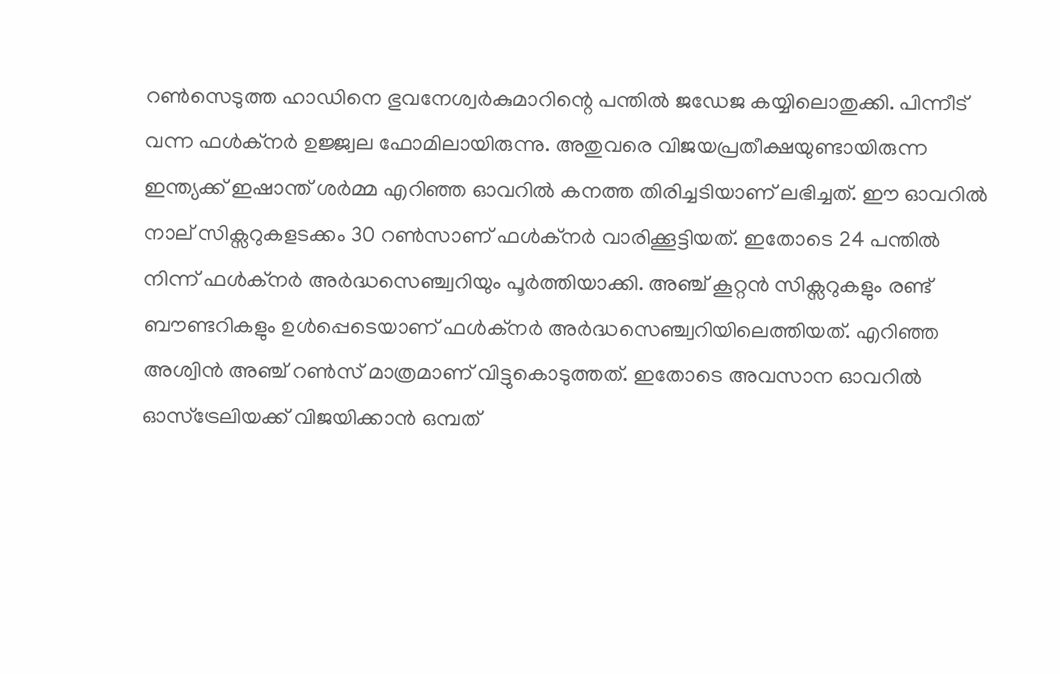റണ്‍സെടുത്ത ഹാഡിനെ ഭുവനേശ്വര്‍കുമാറിന്റെ പന്തില്‍ ജഡേജ കയ്യിലൊതുക്കി. പിന്നീട്‌ വന്ന ഫള്‍ക്നര്‍ ഉജ്ജ്വല ഫോമിലായിരുന്നു. അതുവരെ വിജയപ്രതീക്ഷയുണ്ടായിരുന്ന ഇന്ത്യക്ക്‌ ഇഷാന്ത്‌ ശര്‍മ്മ എറിഞ്ഞ ഓവറില്‍ കനത്ത തിരിച്ചടിയാണ്‌ ലഭിച്ചത്‌. ഈ ഓവറില്‍ നാല്‌ സിക്സറുകളടക്കം 30 റണ്‍സാണ്‌ ഫള്‍ക്നര്‍ വാരിക്കൂട്ടിയത്‌. ഇതോടെ 24 പന്തില്‍ നിന്ന്‌ ഫള്‍ക്നര്‍ അര്‍ദ്ധസെഞ്ച്വറിയും പൂര്‍ത്തിയാക്കി. അഞ്ച്‌ കൂറ്റന്‍ സിക്സറുകളും രണ്ട്‌ ബൗണ്ടറികളും ഉള്‍പ്പെടെയാണ്‌ ഫള്‍ക്നര്‍ അര്‍ദ്ധസെഞ്ച്വറിയിലെത്തിയത്‌. എറിഞ്ഞ അശ്വിന്‍ അഞ്ച്‌ റണ്‍സ്‌ മാത്രമാണ്‌ വിട്ടുകൊടുത്തത്‌. ഇതോടെ അവസാന ഓവറില്‍ ഓസ്ട്രേലിയക്ക്‌ വിജയിക്കാന്‍ ഒമ്പത്‌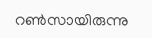റണ്‍സായിരുന്നു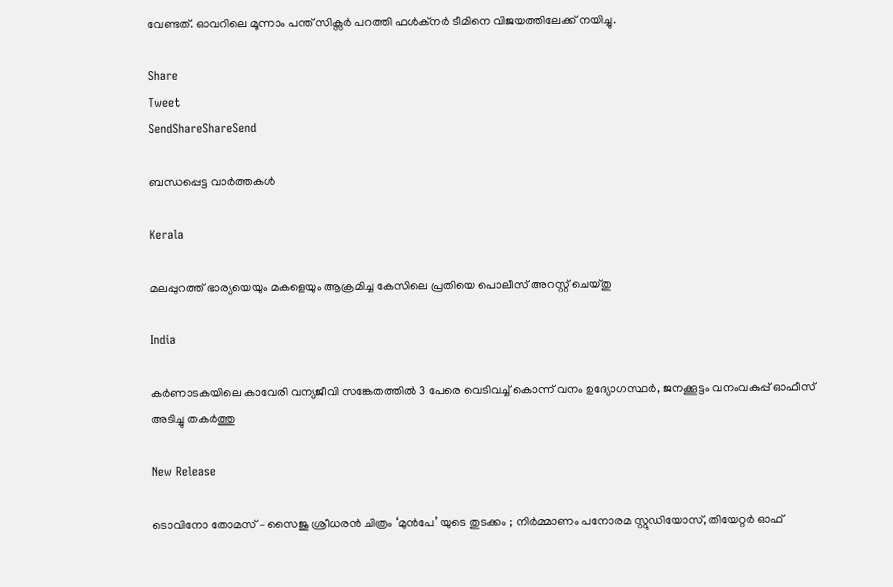വേണ്ടത്‌. ഓവറിലെ മൂന്നാം പന്ത്‌ സിക്സര്‍ പറത്തി ഫള്‍ക്നര്‍ ടീമിനെ വിജയത്തിലേക്ക്‌ നയിച്ചു.

Share
Tweet
SendShareShareSend

ബന്ധപ്പെട്ട വാര്‍ത്തകള്‍

Kerala

മലപ്പുറത്ത് ഭാര്യയെയും മകളെയും ആക്രമിച്ച കേസിലെ പ്രതിയെ പൊലീസ് അറസ്റ്റ് ചെയ്തു

India

കര്‍ണാടകയിലെ കാവേരി വന്യജീവി സങ്കേതത്തില്‍ 3 പേരെ വെടിവച്ച് കൊന്ന് വനം ഉദ്യോഗസ്ഥര്‍, ജനക്കൂട്ടം വനംവകുപ്പ് ഓഫീസ് അടിച്ചു തകര്‍ത്തു

New Release

ടൊവിനോ തോമസ് – സൈജു ശ്രീധരൻ ചിത്രം ‘മുൻപേ’ യുടെ തുടക്കം ; നിർമ്മാണം പനോരമ സ്റ്റുഡിയോസ്, തിയേറ്റർ ഓഫ്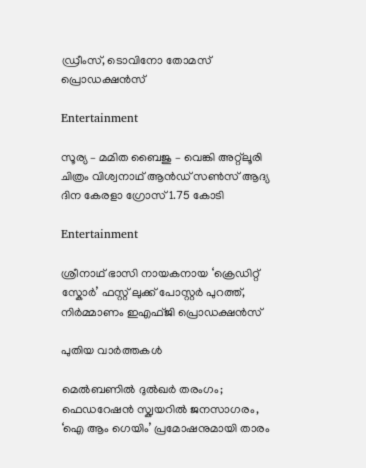ഡ്രീംസ്, ടൊവിനോ തോമസ് പ്രൊഡക്ഷൻസ്

Entertainment

സൂര്യ – മമിത ബൈജു – വെങ്കി അറ്റ്ലൂരി ചിത്രം വിശ്വനാഥ് ആൻഡ് സൺസ് ആദ്യ ദിന കേരളാ ഗ്രോസ് 1.75 കോടി

Entertainment

ശ്രീനാഥ് ഭാസി നായകനായ ‘ക്രെഡിറ്റ് സ്കോർ’ ഫസ്റ്റ് ലുക്ക് പോസ്റ്റർ പുറത്ത്, നിർമ്മാണം ഇഎഫ്ജി പ്രൊഡക്ഷൻസ്

പുതിയ വാര്‍ത്തകള്‍

മെൽബണിൽ ദുൽഖർ തരംഗം; ഫെഡറേഷൻ സ്ക്വയറിൽ ജനസാഗരം, ‘ഐ ആം ഗെയിം’ പ്രമോഷനുമായി താരം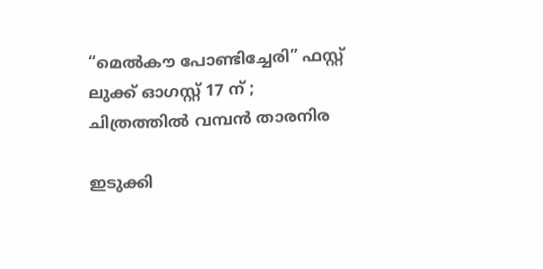“മെൽകൗ പോണ്ടിച്ചേരി” ഫസ്റ്റ് ലുക്ക് ഓഗസ്റ്റ് 17 ന് ; ചിത്രത്തിൽ വമ്പൻ താരനിര

ഇടുക്കി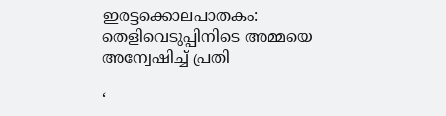ഇരട്ടക്കൊലപാതകം: തെളിവെടുപ്പിനിടെ അമ്മയെ അന്വേഷിച്ച് പ്രതി

‘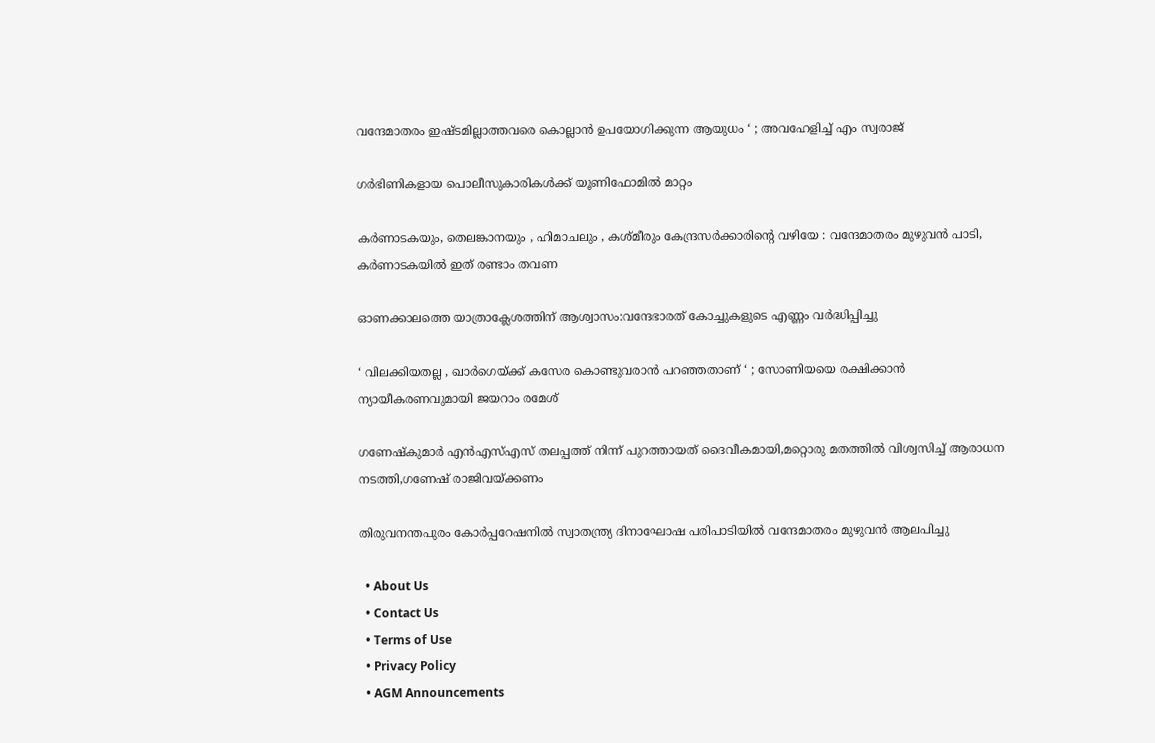വന്ദേമാതരം ഇഷ്ടമില്ലാത്തവരെ കൊല്ലാൻ ഉപയോഗിക്കുന്ന ആയുധം ‘ ; അവഹേളിച്ച് എം സ്വരാജ്

ഗര്‍ഭിണികളായ പൊലീസുകാരികള്‍ക്ക് യൂണിഫോമില്‍ മാറ്റം

കർണാടകയും, തെലങ്കാനയും , ഹിമാചലും , കശ്മീരും കേന്ദ്രസർക്കാരിന്റെ വഴിയേ : വന്ദേമാതരം മുഴുവൻ പാടി, കർണാടകയിൽ ഇത് രണ്ടാം തവണ

ഓണക്കാലത്തെ യാത്രാക്ലേശത്തിന് ആശ്വാസം:വന്ദേഭാരത് കോച്ചുകളുടെ എണ്ണം വര്‍ദ്ധിപ്പിച്ചു

‘ വിലക്കിയതല്ല , ഖാർഗെയ്‌ക്ക് കസേര കൊണ്ടുവരാൻ പറഞ്ഞതാണ് ‘ ; സോണിയയെ രക്ഷിക്കാൻ ന്യായീകരണവുമായി ജയറാം രമേശ്

ഗണേഷ്‌കുമാര്‍ എന്‍എസ്എസ് തലപ്പത്ത് നിന്ന് പുറത്തായത് ദൈവീകമായി,മറ്റൊരു മതത്തില്‍ വിശ്വസിച്ച് ആരാധന നടത്തി,ഗണേഷ് രാജിവയ്‌ക്കണം

തിരുവനന്തപുരം കോര്‍പ്പറേഷനില്‍ സ്വാതന്ത്ര്യ ദിനാഘോഷ പരിപാടിയില്‍ വന്ദേമാതരം മുഴുവന്‍ ആലപിച്ചു

  • About Us
  • Contact Us
  • Terms of Use
  • Privacy Policy
  • AGM Announcements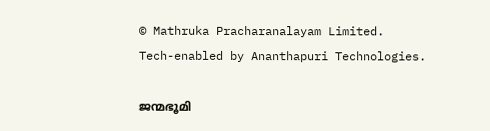© Mathruka Pracharanalayam Limited.
Tech-enabled by Ananthapuri Technologies.

ജന്മഭൂമി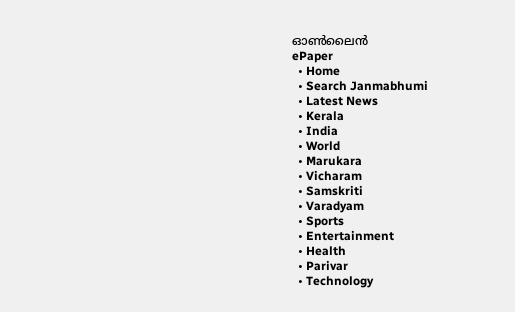ഓണ്‍ലൈന്‍
ePaper
  • Home
  • Search Janmabhumi
  • Latest News
  • Kerala
  • India
  • World
  • Marukara
  • Vicharam
  • Samskriti
  • Varadyam
  • Sports
  • Entertainment
  • Health
  • Parivar
  • Technology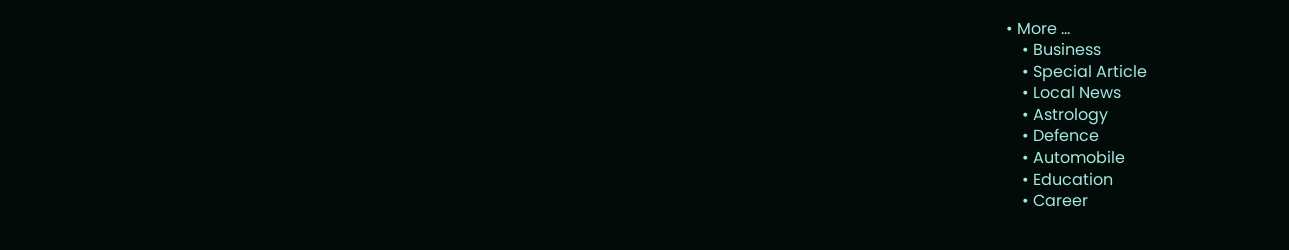• More …
    • Business
    • Special Article
    • Local News
    • Astrology
    • Defence
    • Automobile
    • Education
    • Career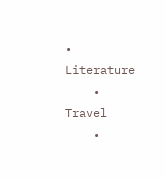• Literature
    • Travel
    •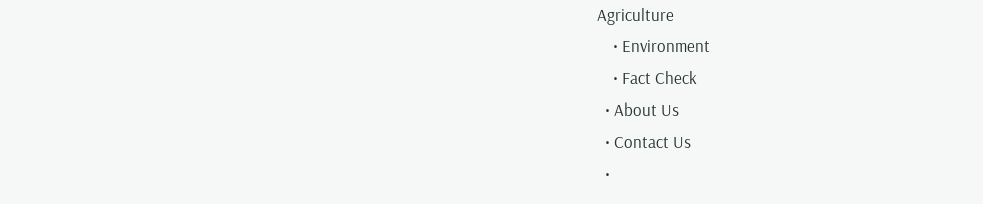Agriculture
    • Environment
    • Fact Check
  • About Us
  • Contact Us
  •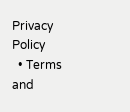Privacy Policy
  • Terms and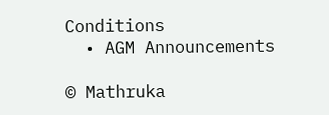Conditions
  • AGM Announcements

© Mathruka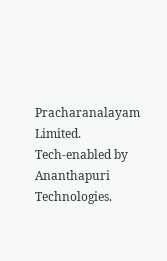Pracharanalayam Limited.
Tech-enabled by Ananthapuri Technologies.